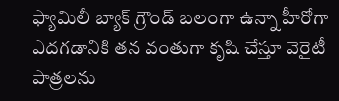ఫ్యామిలీ బ్యాక్ గ్రౌండ్ బలంగా ఉన్నా హీరోగా ఎదగడానికి తన వంతుగా కృషి చేస్తూ వెరైటీ పాత్రలను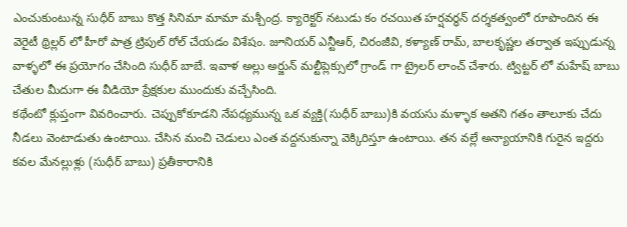ఎంచుకుంటున్న సుధీర్ బాబు కొత్త సినిమా మామా మశ్చీంద్ర. క్యారెక్టర్ నటుడు కం రచయిత హర్షవర్ధన్ దర్శకత్వంలో రూపొందిన ఈ వెరైటీ థ్రిల్లర్ లో హీరో పాత్ర ట్రిపుల్ రోల్ చేయడం విశేషం. జూనియర్ ఎన్టీఆర్, చిరంజీవి, కళ్యాణ్ రామ్, బాలకృష్ణల తర్వాత ఇప్పుడున్న వాళ్ళలో ఈ ప్రయోగం చేసింది సుధీర్ బాబే. ఇవాళ అల్లు అర్జున్ మల్టీప్లెక్సులో గ్రాండ్ గా ట్రైలర్ లాంచ్ చేశారు. ట్విట్టర్ లో మహేష్ బాబు చేతుల మీదుగా ఈ వీడియో ప్రేక్షకుల ముందుకు వచ్చేసింది.
కథేంటో క్లుప్తంగా వివరించారు. చెప్పుకోకూడని నేపధ్యమున్న ఒక వ్యక్తి(సుధీర్ బాబు)కి వయసు మళ్ళాక అతని గతం తాలూకు చేదు నీడలు వెంటాడుతు ఉంటాయి. చేసిన మంచి చెడులు ఎంత వద్దనుకున్నా వెక్కిరిస్తూ ఉంటాయి. తన వల్లే అన్యాయానికి గురైన ఇద్దరు కవల మేనల్లుళ్లు (సుధీర్ బాబు) ప్రతీకారానికి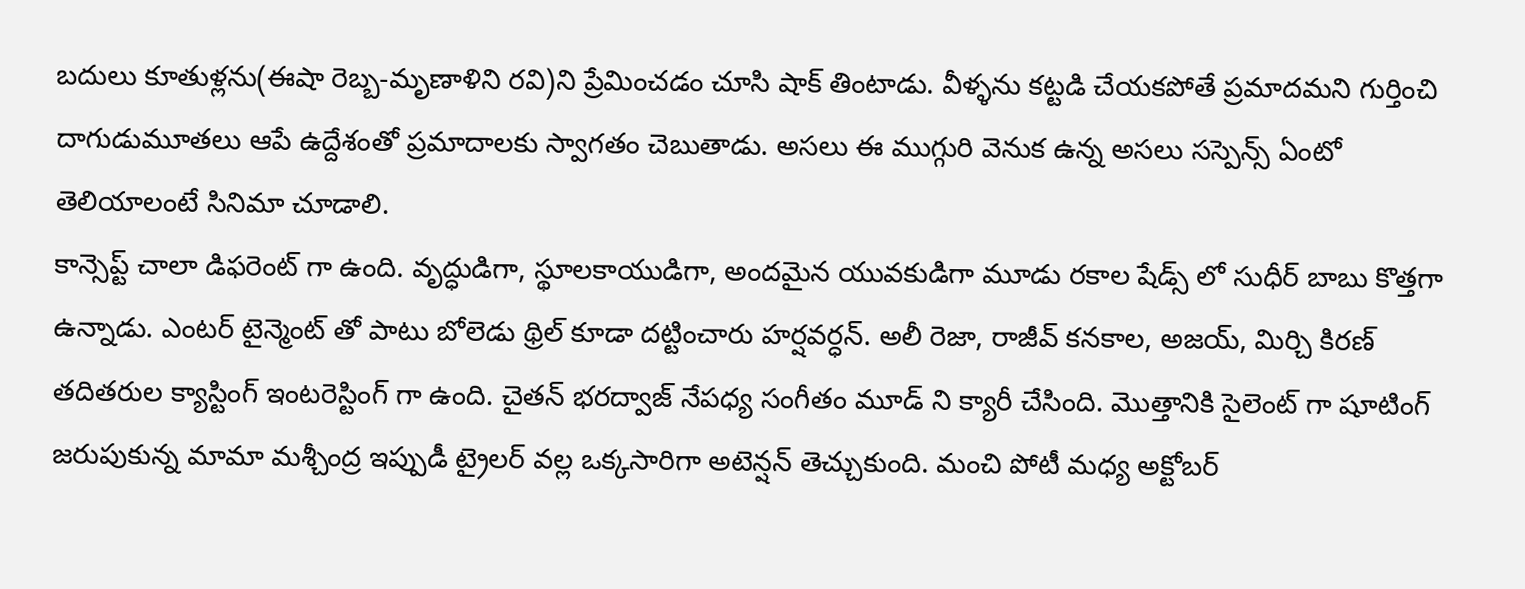బదులు కూతుళ్లను(ఈషా రెబ్బ-మృణాళిని రవి)ని ప్రేమించడం చూసి షాక్ తింటాడు. వీళ్ళను కట్టడి చేయకపోతే ప్రమాదమని గుర్తించి దాగుడుమూతలు ఆపే ఉద్దేశంతో ప్రమాదాలకు స్వాగతం చెబుతాడు. అసలు ఈ ముగ్గురి వెనుక ఉన్న అసలు సస్పెన్స్ ఏంటో తెలియాలంటే సినిమా చూడాలి.
కాన్సెప్ట్ చాలా డిఫరెంట్ గా ఉంది. వృద్ధుడిగా, స్థూలకాయుడిగా, అందమైన యువకుడిగా మూడు రకాల షేడ్స్ లో సుధీర్ బాబు కొత్తగా ఉన్నాడు. ఎంటర్ టైన్మెంట్ తో పాటు బోలెడు థ్రిల్ కూడా దట్టించారు హర్షవర్ధన్. అలీ రెజా, రాజీవ్ కనకాల, అజయ్, మిర్చి కిరణ్ తదితరుల క్యాస్టింగ్ ఇంటరెస్టింగ్ గా ఉంది. చైతన్ భరద్వాజ్ నేపధ్య సంగీతం మూడ్ ని క్యారీ చేసింది. మొత్తానికి సైలెంట్ గా షూటింగ్ జరుపుకున్న మామా మశ్చీంద్ర ఇప్పుడీ ట్రైలర్ వల్ల ఒక్కసారిగా అటెన్షన్ తెచ్చుకుంది. మంచి పోటీ మధ్య అక్టోబర్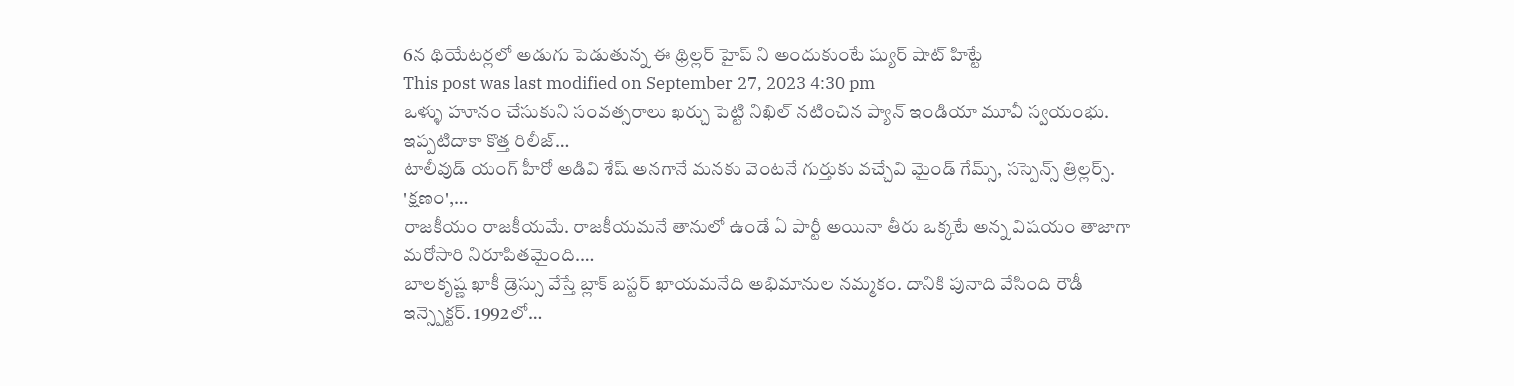6న థియేటర్లలో అడుగు పెడుతున్న ఈ థ్రిల్లర్ హైప్ ని అందుకుంటే ష్యుర్ షాట్ హిట్టే
This post was last modified on September 27, 2023 4:30 pm
ఒళ్ళు హూనం చేసుకుని సంవత్సరాలు ఖర్చు పెట్టి నిఖిల్ నటించిన ప్యాన్ ఇండియా మూవీ స్వయంభు. ఇప్పటిదాకా కొత్త రిలీజ్…
టాలీవుడ్ యంగ్ హీరో అడివి శేష్ అనగానే మనకు వెంటనే గుర్తుకు వచ్చేవి మైండ్ గేమ్స్, సస్పెన్స్ త్రిల్లర్స్. 'క్షణం',…
రాజకీయం రాజకీయమే. రాజకీయమనే తానులో ఉండే ఏ పార్టీ అయినా తీరు ఒక్కటే అన్న విషయం తాజాగా మరోసారి నిరూపితమైంది.…
బాలకృష్ణ ఖాకీ డ్రెస్సు వేస్తే బ్లాక్ బస్టర్ ఖాయమనేది అభిమానుల నమ్మకం. దానికి పునాది వేసింది రౌడీ ఇన్స్పెక్టర్. 1992లో…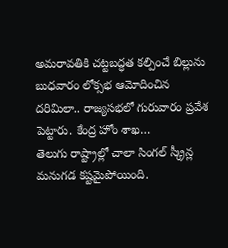అమరావతికి చట్టబద్ధత కల్పించే బిల్లును బుధవారం లోక్సభ ఆమోదించిన దరిమిలా.. రాజ్యసభలో గురువారం ప్రవేశ పెట్టారు. కేంద్ర హోం శాఖ…
తెలుగు రాష్ట్రాల్లో చాలా సింగల్ స్క్రీన్ల మనుగడ కష్టమైపోయింది.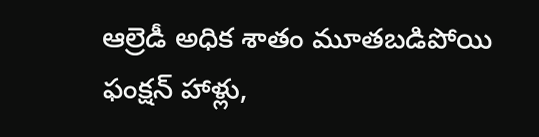ఆల్రెడీ అధిక శాతం మూతబడిపోయి ఫంక్షన్ హాళ్లు,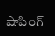షాపింగ్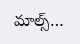మాల్స్…